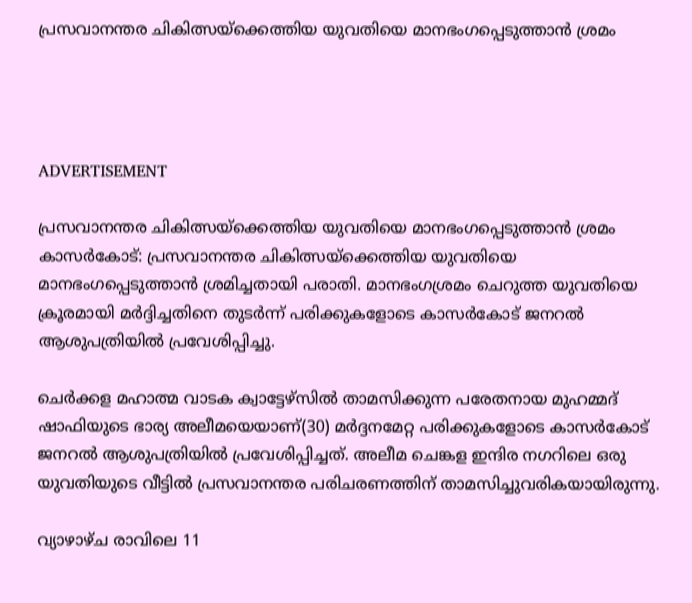പ്രസവാനന്തര ചികിത്സയ്‌ക്കെത്തിയ യുവതിയെ മാനഭംഗപ്പെടുത്താന്‍ ശ്രമം




ADVERTISEMENT

പ്രസവാനന്തര ചികിത്സയ്‌ക്കെത്തിയ യുവതിയെ മാനഭംഗപ്പെടുത്താന്‍ ശ്രമം
കാസര്‍കോട്: പ്രസവാനന്തര ചികിത്സയ്‌ക്കെത്തിയ യുവതിയെ മാനഭംഗപ്പെടുത്താന്‍ ശ്രമിച്ചതായി പരാതി. മാനഭംഗശ്രമം ചെറുത്ത യുവതിയെ ക്രൂരമായി മര്‍ദ്ദിച്ചതിനെ തുടര്‍ന്ന് പരിക്കുകളോടെ കാസര്‍കോട് ജനറല്‍ ആശുപത്രിയില്‍ പ്രവേശിപ്പിച്ചു.

ചെര്‍ക്കള മഹാത്മ വാടക ക്വാട്ടേഴ്‌സില്‍ താമസിക്കുന്ന പരേതനായ മുഹമ്മദ് ഷാഫിയുടെ ഭാര്യ അലീമയെയാണ്(30) മര്‍ദ്ദനമേറ്റ പരിക്കുകളോടെ കാസര്‍കോട് ജനറല്‍ ആശുപത്രിയില്‍ പ്രവേശിപ്പിച്ചത്. അലീമ ചെങ്കള ഇന്ദിര നഗറിലെ ഒരു യുവതിയുടെ വീട്ടില്‍ പ്രസവാനന്തര പരിചരണത്തിന് താമസിച്ചുവരികയായിരുന്നു.

വ്യാഴാഴ്ച രാവിലെ 11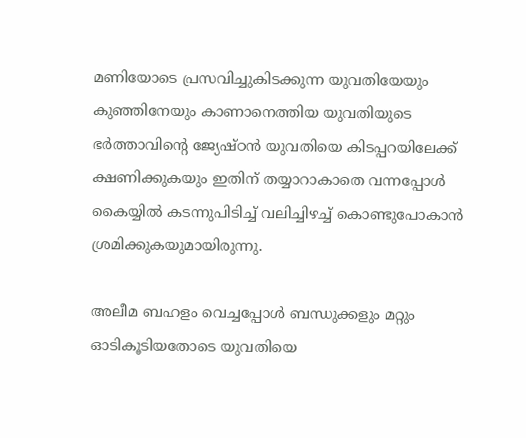മണിയോടെ പ്രസവിച്ചുകിടക്കുന്ന യുവതിയേയും കുഞ്ഞിനേയും കാണാനെത്തിയ യുവതിയുടെ ഭര്‍ത്താവിന്റെ ജ്യേഷ്ഠന്‍ യുവതിയെ കിടപ്പറയിലേക്ക് ക്ഷണിക്കുകയും ഇതിന് തയ്യാറാകാതെ വന്നപ്പോള്‍ കൈയ്യില്‍ കടന്നുപിടിച്ച് വലിച്ചിഴച്ച് കൊണ്ടുപോകാന്‍ ശ്രമിക്കുകയുമായിരുന്നു.

അലീമ ബഹളം വെച്ചപ്പോള്‍ ബന്ധുക്കളും മറ്റും ഓടികൂടിയതോടെ യുവതിയെ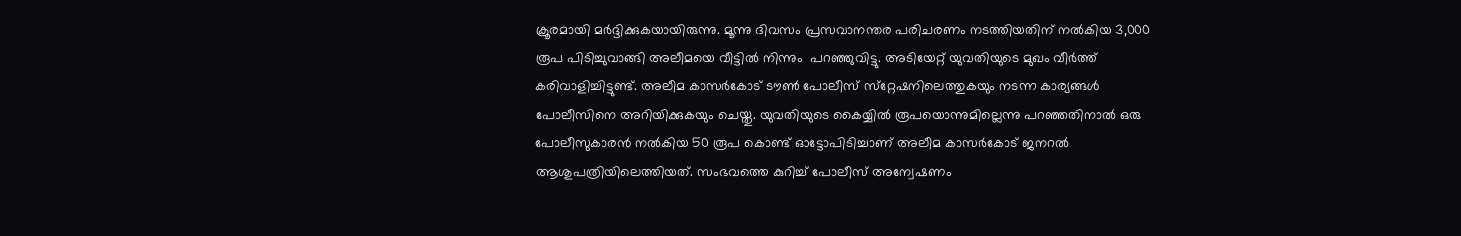ക്രൂരമായി മര്‍ദ്ദിക്കുകയായിരുന്നു. മൂന്നു ദിവസം പ്രസവാനന്തര പരിചരണം നടത്തിയതിന് നല്‍കിയ 3,000 രൂപ പിടിച്ചുവാങ്ങി അലീമയെ വീട്ടില്‍ നിന്നും  പറഞ്ഞുവിട്ടു. അടിയേറ്റ് യുവതിയുടെ മുഖം വീര്‍ത്ത് കരിവാളിച്ചിട്ടുണ്ട്. അലീമ കാസര്‍കോട് ടൗണ്‍ പോലീസ് സ്‌റ്റേഷനിലെത്തുകയും നടന്ന കാര്യങ്ങള്‍ പോലീസിനെ അറിയിക്കുകയും ചെയ്തു. യുവതിയുടെ കൈയ്യില്‍ രൂപയൊന്നുമില്ലെന്നു പറഞ്ഞതിനാല്‍ ഒരു പോലീസുകാരന്‍ നല്‍കിയ 50 രൂപ കൊണ്ട് ഓട്ടോപിടിച്ചാണ് അലീമ കാസര്‍കോട് ജനറല്‍ ആശുപത്രിയിലെത്തിയത്. സംഭവത്തെ കുറിച്ച് പോലീസ് അന്വേഷണം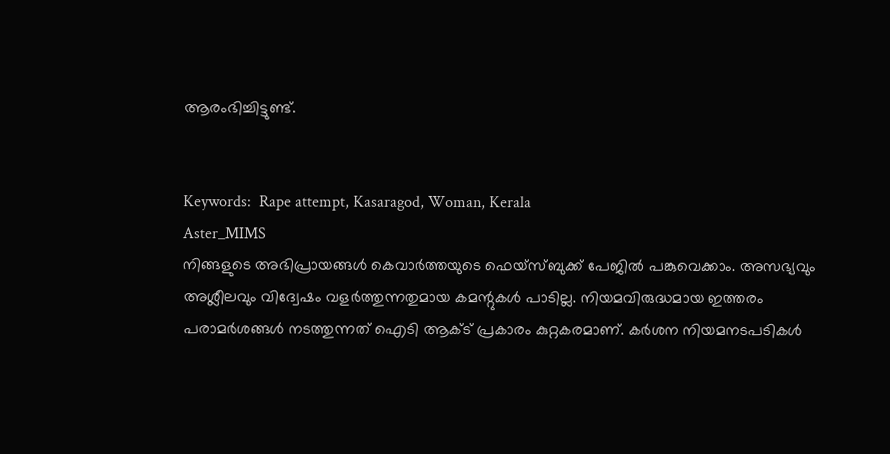ആരംഭിച്ചിട്ടുണ്ട്.


Keywords:  Rape attempt, Kasaragod, Woman, Kerala
Aster_MIMS
നിങ്ങളുടെ അഭിപ്രായങ്ങൾ കെവാർത്തയുടെ ഫെയ്‌സ്‌ബുക്ക് പേജിൽ പങ്കുവെക്കാം. അസഭ്യവും അശ്ലീലവും വിദ്വേഷം വളർത്തുന്നതുമായ കമന്റുകൾ പാടില്ല. നിയമവിരുദ്ധമായ ഇത്തരം പരാമർശങ്ങൾ നടത്തുന്നത് ഐടി ആക്ട് പ്രകാരം കുറ്റകരമാണ്. കർശന നിയമനടപടികൾ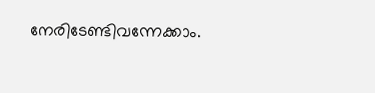നേരിടേണ്ടിവന്നേക്കാം.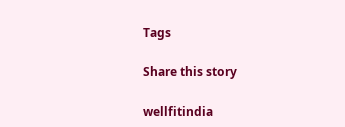Tags

Share this story

wellfitindia